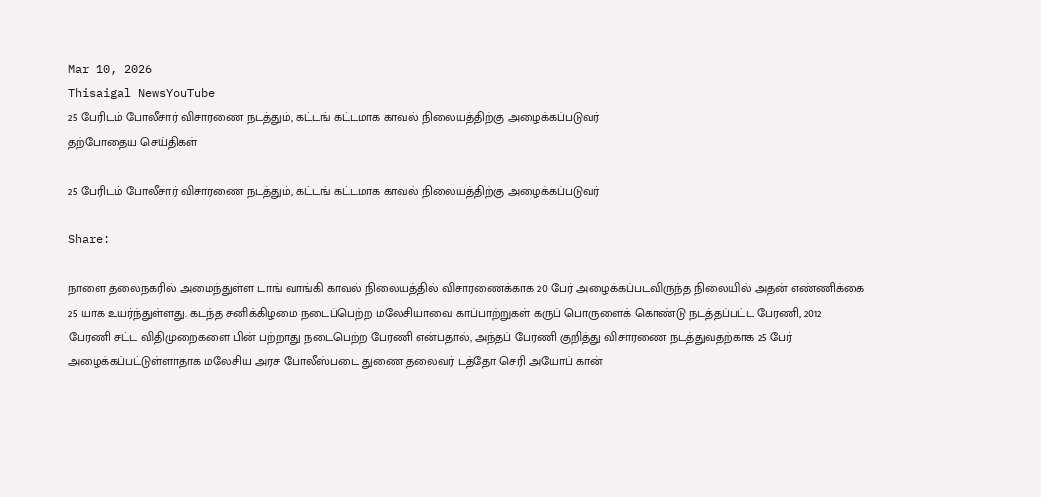Mar 10, 2026
Thisaigal NewsYouTube
25 பேரிடம் போலீசார் விசாரணை நடத்தும், கட்டங் கட்டமாக காவல் நிலையத்திற்கு அழைக்கப்படுவர்
தற்போதைய செய்திகள்

25 பேரிடம் போலீசார் விசாரணை நடத்தும், கட்டங் கட்டமாக காவல் நிலையத்திற்கு அழைக்கப்படுவர்

Share:

நாளை தலைநகரில் அமைந்துள்ள டாங் வாங்கி காவல் நிலையத்தில் விசாரணைக்காக 20 பேர் அழைக்கப்படவிருந்த நிலையில் அதன் எண்ணிக்கை 25 யாக உயர்ந்துள்ளது. கடந்த சனிக்கிழமை நடைப்பெற்ற மலேசியாவை காப்பாற்றுகள் கருப் பொருளைக் கொண்டு நடத்தப்பட்ட பேரணி, 2012 பேரணி சட்ட விதிமுறைகளை பின் பற்றாது நடைபெற்ற பேரணி என்பதால், அந்தப் பேரணி குறித்து விசாரணை நடத்துவதற்காக 25 பேர் அழைக்கப்பட்டுள்ளாதாக மலேசிய அரச போலீஸ்படை துணை தலைவர் டத்தோ செரி அயோப் கான்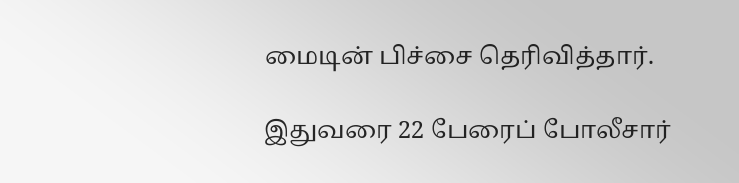மைடின் பிச்சை தெரிவித்தார்.

இதுவரை 22 பேரைப் போலீசார்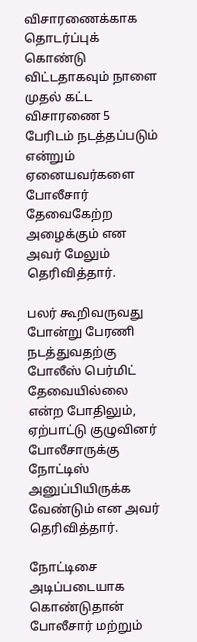விசாரணைக்காக தொடர்ப்புக் கொண்டு விட்டதாகவும் நாளை முதல் கட்ட விசாரணை 5 பேரிடம் நடத்தப்படும் என்றும் ஏனையவர்களை போலீசார் தேவைகேற்ற அழைக்கும் என அவர் மேலும் தெரிவித்தார்.

பலர் கூறிவருவது போன்று பேரணி நடத்துவதற்கு போலீஸ் பெர்மிட் தேவையில்லை என்ற போதிலும், ஏற்பாட்டு குழுவினர் போலீசாருக்கு நோட்டிஸ் அனுப்பியிருக்க வேண்டும் என அவர் தெரிவித்தார்.

நோட்டிசை அடிப்படையாக கொண்டுதான் போலீசார் மற்றும்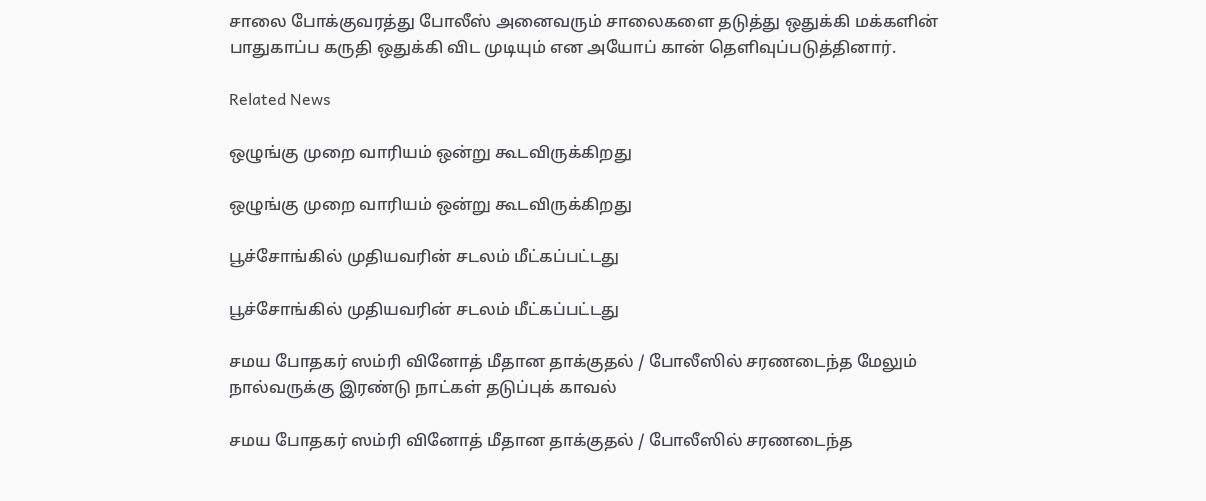சாலை போக்குவரத்து போலீஸ் அனைவரும் சாலைகளை தடுத்து ஒதுக்கி மக்களின் பாதுகாப்ப கருதி ஒதுக்கி விட முடியும் என அயோப் கான் தெளிவுப்படுத்தினார்.

Related News

ஒழுங்கு முறை வாரியம் ஒன்று கூடவிருக்கிறது

ஒழுங்கு முறை வாரியம் ஒன்று கூடவிருக்கிறது

பூச்சோங்கில் முதியவரின் சடலம் மீட்கப்பட்டது

பூச்சோங்கில் முதியவரின் சடலம் மீட்கப்பட்டது

சமய போதகர் ஸம்ரி வினோத் மீதான தாக்குதல் / போலீஸில் சரணடைந்த மேலும் நால்வருக்கு இரண்டு நாட்கள் தடுப்புக் காவல்

சமய போதகர் ஸம்ரி வினோத் மீதான தாக்குதல் / போலீஸில் சரணடைந்த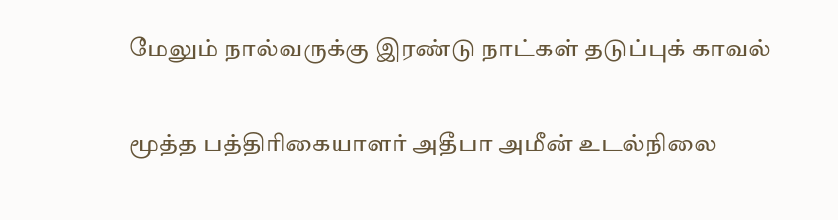மேலும் நால்வருக்கு இரண்டு நாட்கள் தடுப்புக் காவல்

மூத்த பத்திரிகையாளர் அதீபா அமீன் உடல்நிலை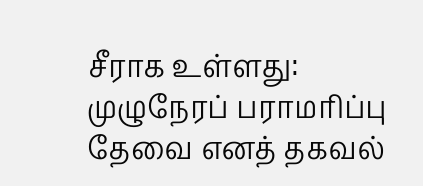சீராக உள்ளது: முழுநேரப் பராமரிப்பு தேவை எனத் தகவல்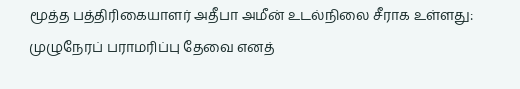மூத்த பத்திரிகையாளர் அதீபா அமீன் உடல்நிலை சீராக உள்ளது: முழுநேரப் பராமரிப்பு தேவை எனத்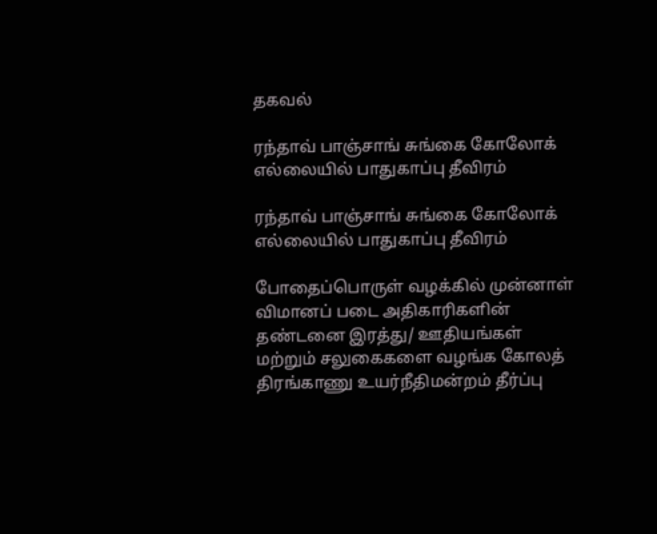தகவல்

ரந்தாவ் பாஞ்சாங் சுங்கை கோலோக் எல்லையில் பாதுகாப்பு தீவிரம்

ரந்தாவ் பாஞ்சாங் சுங்கை கோலோக் எல்லையில் பாதுகாப்பு தீவிரம்

போதைப்பொருள் வழக்கில் முன்னாள் விமானப் படை அதிகாரிகளின் தண்டனை இரத்து/ ஊதியங்கள் மற்றும் சலுகைகளை வழங்க கோலத் திரங்காணு உயர்நீதிமன்றம் தீர்ப்பு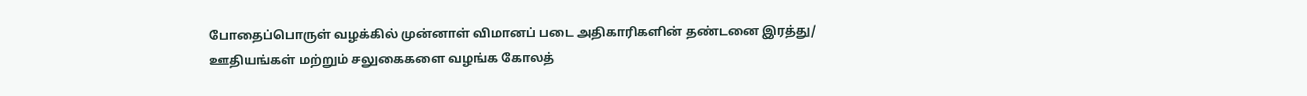போதைப்பொருள் வழக்கில் முன்னாள் விமானப் படை அதிகாரிகளின் தண்டனை இரத்து/ ஊதியங்கள் மற்றும் சலுகைகளை வழங்க கோலத்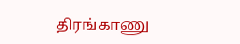திரங்காணு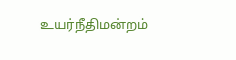உயர்நீதிமன்றம்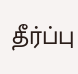தீர்ப்பு